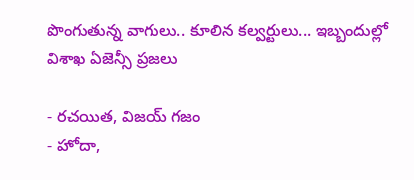పొంగుతున్న వాగులు.. కూలిన కల్వర్టులు... ఇబ్బందుల్లో విశాఖ ఏజెన్సీ ప్రజలు

- రచయిత, విజయ్ గజం
- హోదా,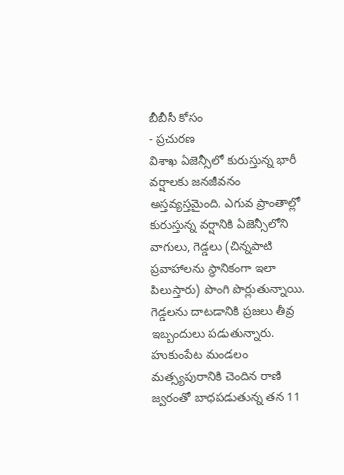బీబీసీ కోసం
- ప్రచురణ
విశాఖ ఏజెన్సీలో కురుస్తున్న భారీ వర్షాలకు జనజీవనం అస్తవ్యస్తమైంది. ఎగువ ప్రాంతాల్లో కురుస్తున్న వర్షానికి ఏజెన్సీలోని వాగులు, గెడ్డలు (చిన్నపాటి ప్రవాహాలను స్థానికంగా ఇలా పిలుస్తారు) పొంగి పొర్లుతున్నాయి. గెడ్డలను దాటడానికి ప్రజలు తీవ్ర ఇబ్బందులు పడుతున్నారు.
హుకుంపేట మండలం మత్స్యపురానికి చెందిన రాణి జ్వరంతో బాధపడుతున్న తన 11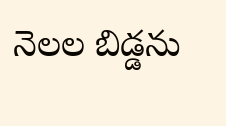నెలల బిడ్డను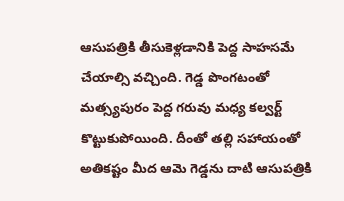ఆసుపత్రికి తీసుకెళ్లడానికి పెద్ద సాహసమే చేయాల్సి వచ్చింది. గెడ్డ పొంగటంతో మత్స్యపురం పెద్ద గరువు మధ్య కల్వర్ట్ కొట్టుకుపోయింది. దీంతో తల్లి సహాయంతో అతికష్టం మీద ఆమె గెడ్డను దాటి ఆసుపత్రికి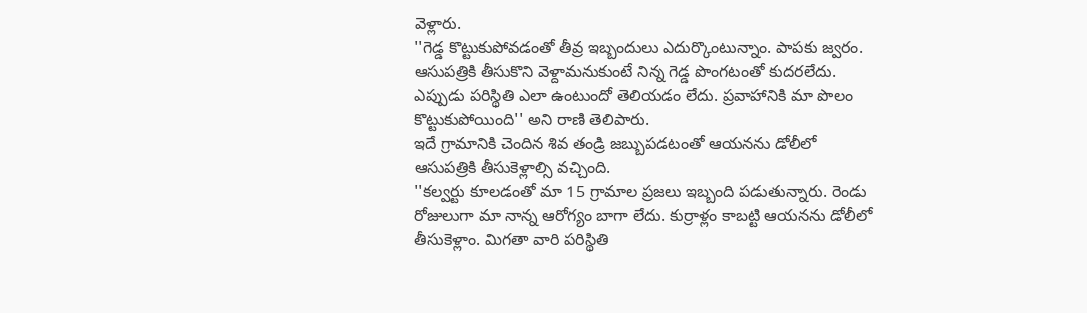వెళ్లారు.
''గెడ్డ కొట్టుకుపోవడంతో తీవ్ర ఇబ్బందులు ఎదుర్కొంటున్నాం. పాపకు జ్వరం. ఆసుపత్రికి తీసుకొని వెళ్దామనుకుంటే నిన్న గెడ్డ పొంగటంతో కుదరలేదు. ఎప్పుడు పరిస్థితి ఎలా ఉంటుందో తెలియడం లేదు. ప్రవాహానికి మా పొలం కొట్టుకుపోయింది'' అని రాణి తెలిపారు.
ఇదే గ్రామానికి చెందిన శివ తండ్రి జబ్బుపడటంతో ఆయనను డోలీలో ఆసుపత్రికి తీసుకెళ్లాల్సి వచ్చింది.
''కల్వర్టు కూలడంతో మా 15 గ్రామాల ప్రజలు ఇబ్బంది పడుతున్నారు. రెండు రోజులుగా మా నాన్న ఆరోగ్యం బాగా లేదు. కుర్రాళ్లం కాబట్టి ఆయనను డోలీలో తీసుకెళ్లాం. మిగతా వారి పరిస్థితి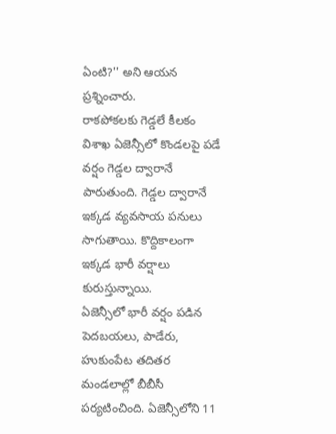ఏంటి?'' అని ఆయన ప్రశ్నించారు.
రాకపోకలకు గెడ్డలే కీలకం
విశాఖ ఏజెన్సీలో కొండలపై పడే వర్షం గెడ్డల ద్వారానే పారుతుంది. గెడ్డల ద్వారానే ఇక్కడ వ్యవసాయ పనులు సాగుతాయి. కొద్దికాలంగా ఇక్కడ భారీ వర్షాలు కురుస్తున్నాయి.
ఏజెన్సీలో భారీ వర్షం పడిన పెదబయలు, పాడేరు, హుకుంపేట తదితర మండలాల్లో బీబీసీ పర్యటించింది. ఏజెన్సీలోని 11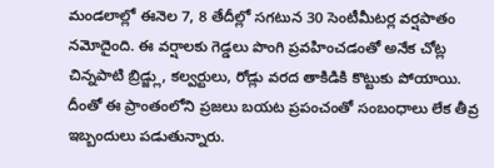మండలాల్లో ఈనెల 7, 8 తేదీల్లో సగటున 30 సెంటీమీటర్ల వర్షపాతం నమోదైంది. ఈ వర్షాలకు గెడ్డలు పొంగి ప్రవహించడంతో అనేక చోట్ల చిన్నపాటి బ్రిడ్జ్లు, కల్వర్టులు, రోడ్లు వరద తాకిడికి కొట్టుకు పోయాయి.
దీంతో ఈ ప్రాంతంలోని ప్రజలు బయట ప్రపంచంతో సంబంధాలు లేక తీవ్ర ఇబ్బందులు పడుతున్నారు.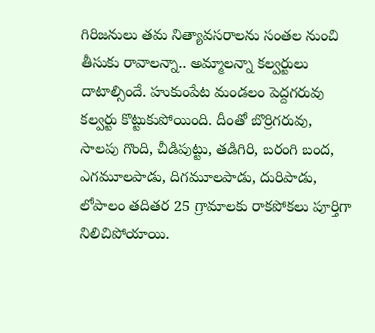గిరిజనులు తమ నిత్యావసరాలను సంతల నుంచి తీసుకు రావాలన్నా.. అమ్మాలన్నా కల్వర్టులు దాటాల్సిందే. హుకుంపేట మండలం పెద్దగరువు కల్వర్టు కొట్టుకుపోయింది. దీంతో బొర్రిగరువు, సాలపు గొంది, చీడిపుట్టు, తడిగిరి, బరంగి బంద, ఎగమూలపాడు, దిగమూలపాడు, దురిపాడు, లోపాలం తదితర 25 గ్రామాలకు రాకపోకలు పూర్తిగా నిలిచిపోయాయి.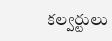కల్వర్టులు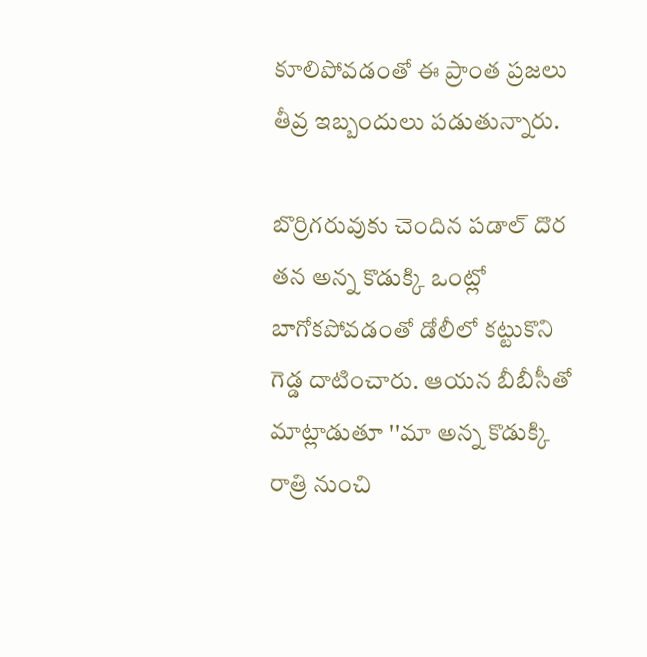కూలిపోవడంతో ఈ ప్రాంత ప్రజలు తీవ్ర ఇబ్బందులు పడుతున్నారు.

బొర్రిగరువుకు చెందిన పడాల్ దొర తన అన్న కొడుక్కి ఒంట్లో బాగోకపోవడంతో డోలీలో కట్టుకొని గెడ్డ దాటించారు. ఆయన బీబీసీతో మాట్లాడుతూ ''మా అన్న కొడుక్కి రాత్రి నుంచి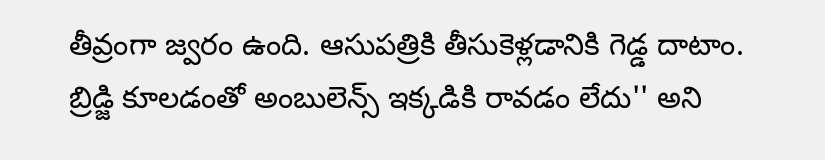తీవ్రంగా జ్వరం ఉంది. ఆసుపత్రికి తీసుకెళ్లడానికి గెడ్డ దాటాం. బ్రిడ్జి కూలడంతో అంబులెన్స్ ఇక్కడికి రావడం లేదు'' అని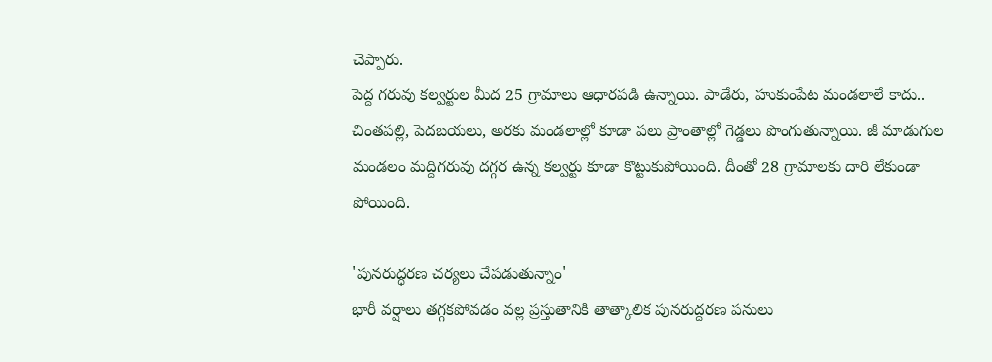చెప్పారు.
పెద్ద గరువు కల్వర్టుల మీద 25 గ్రామాలు ఆధారపడి ఉన్నాయి. పాడేరు, హుకుంపేట మండలాలే కాదు.. చింతపల్లి, పెదబయలు, అరకు మండలాల్లో కూడా పలు ప్రాంతాల్లో గెడ్డలు పొంగుతున్నాయి. జీ మాడుగుల మండలం మద్దిగరువు దగ్గర ఉన్న కల్వర్టు కూడా కొట్టుకుపోయింది. దీంతో 28 గ్రామాలకు దారి లేకుండా పోయింది.

'పునరుద్ధరణ చర్యలు చేపడుతున్నాం'
భారీ వర్షాలు తగ్గకపోవడం వల్ల ప్రస్తుతానికి తాత్కాలిక పునరుద్దరణ పనులు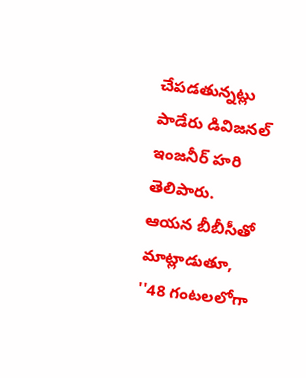చేపడతున్నట్లు పాడేరు డివిజనల్ ఇంజనీర్ హరి తెలిపారు. ఆయన బీబీసీతో మాట్లాడుతూ, ''48 గంటలలోగా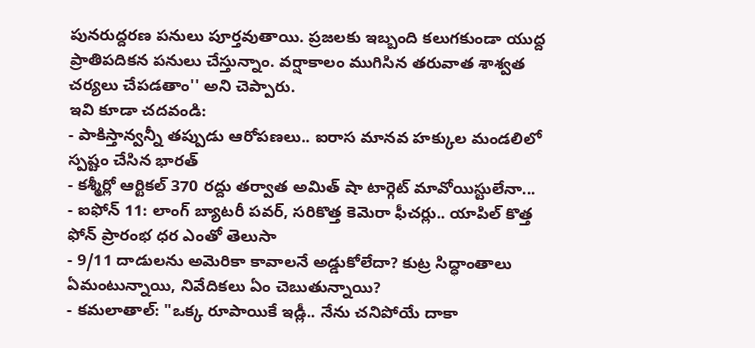పునరుద్దరణ పనులు పూర్తవుతాయి. ప్రజలకు ఇబ్బంది కలుగకుండా యుద్ద ప్రాతిపదికన పనులు చేస్తున్నాం. వర్షాకాలం ముగిసిన తరువాత శాశ్వత చర్యలు చేపడతాం'' అని చెప్పారు.
ఇవి కూడా చదవండి:
- పాకిస్తాన్వన్నీ తప్పుడు ఆరోపణలు.. ఐరాస మానవ హక్కుల మండలిలో స్పష్టం చేసిన భారత్
- కశ్మీర్లో ఆర్టికల్ 370 రద్దు తర్వాత అమిత్ షా టార్గెట్ మావోయిస్టులేనా...
- ఐఫోన్ 11: లాంగ్ బ్యాటరీ పవర్, సరికొత్త కెమెరా ఫీచర్లు.. యాపిల్ కొత్త ఫోన్ ప్రారంభ ధర ఎంతో తెలుసా
- 9/11 దాడులను అమెరికా కావాలనే అడ్డుకోలేదా? కుట్ర సిద్ధాంతాలు ఏమంటున్నాయి, నివేదికలు ఏం చెబుతున్నాయి?
- కమలాతాల్: "ఒక్క రూపాయికే ఇడ్లీ.. నేను చనిపోయే దాకా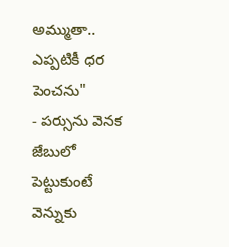అమ్ముతా.. ఎప్పటికీ ధర పెంచను"
- పర్సును వెనక జేబులో పెట్టుకుంటే వెన్నుకు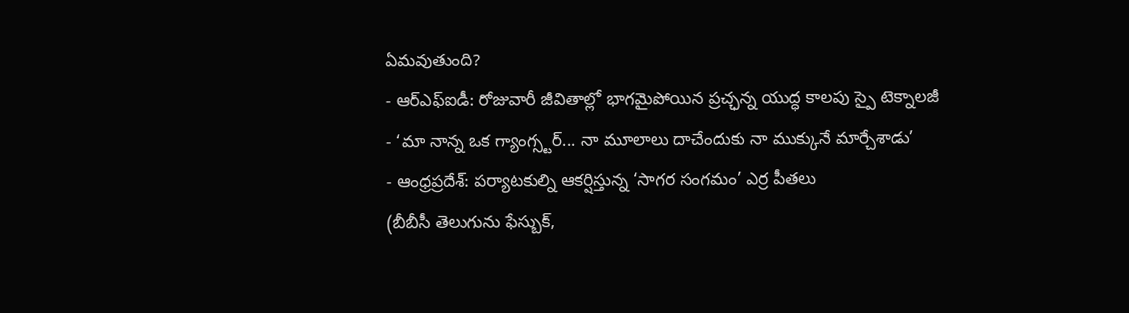ఏమవుతుంది?
- ఆర్ఎఫ్ఐడీ: రోజువారీ జీవితాల్లో భాగమైపోయిన ప్రచ్ఛన్న యుద్ధ కాలపు స్పై టెక్నాలజీ
- ‘మా నాన్న ఒక గ్యాంగ్స్టర్... నా మూలాలు దాచేందుకు నా ముక్కునే మార్చేశాడు’
- ఆంధ్రప్రదేశ్: పర్యాటకుల్ని ఆకర్షిస్తున్న ‘సాగర సంగమం’ ఎర్ర పీతలు
(బీబీసీ తెలుగును ఫేస్బుక్,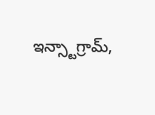ఇన్స్టాగ్రామ్,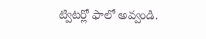ట్విటర్లో ఫాలో అవ్వండి.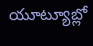యూట్యూబ్లో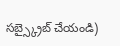సబ్స్క్రైబ్ చేయండి)